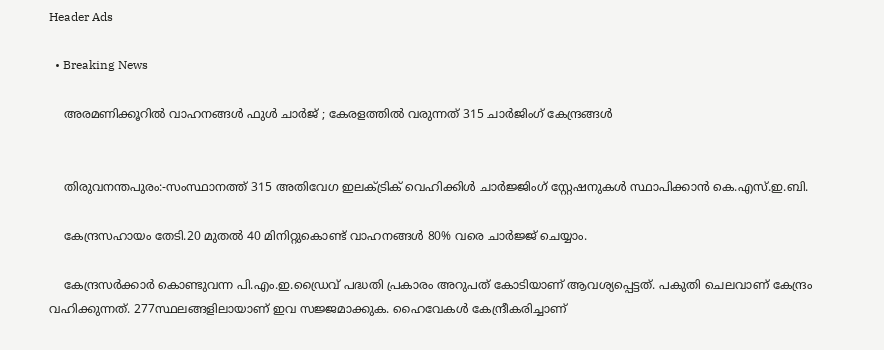Header Ads

  • Breaking News

    അരമണിക്കൂറില്‍ വാഹനങ്ങള്‍ ഫുള്‍ ചാര്‍ജ് ; കേരളത്തില്‍ വരുന്നത് 315 ചാര്‍ജിംഗ് കേന്ദ്രങ്ങള്‍


    തിരുവനന്തപുരം:-സംസ്ഥാനത്ത് 315 അതിവേഗ ഇലക്‌ട്രിക് വെഹിക്കിള്‍ ചാര്‍ജ്ജിംഗ് സ്റ്റേഷനുകള്‍ സ്ഥാപിക്കാന്‍ കെ.എസ്.ഇ.ബി.

    കേന്ദ്രസഹായം തേടി.20 മുതല്‍ 40 മിനിറ്റുകൊണ്ട് വാഹനങ്ങള്‍ 80% വരെ ചാര്‍ജ്ജ് ചെയ്യാം.

    കേന്ദ്രസര്‍ക്കാര്‍ കൊണ്ടുവന്ന പി.എം.ഇ.ഡ്രൈവ് പദ്ധതി പ്രകാരം അറുപത് കോടിയാണ് ആവശ്യപ്പെട്ടത്. പകുതി ചെലവാണ് കേന്ദ്രം വഹിക്കുന്നത്. 277സ്ഥലങ്ങളിലായാണ് ഇവ സജ്ജമാക്കുക. ഹൈവേകള്‍ കേന്ദ്രീകരിച്ചാണ്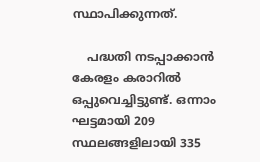സ്ഥാപിക്കുന്നത്.

    പദ്ധതി നടപ്പാക്കാന്‍ കേരളം കരാറില്‍ ഒപ്പുവെച്ചിട്ടുണ്ട്. ഒന്നാം ഘട്ടമായി 209 സ്ഥലങ്ങളിലായി 335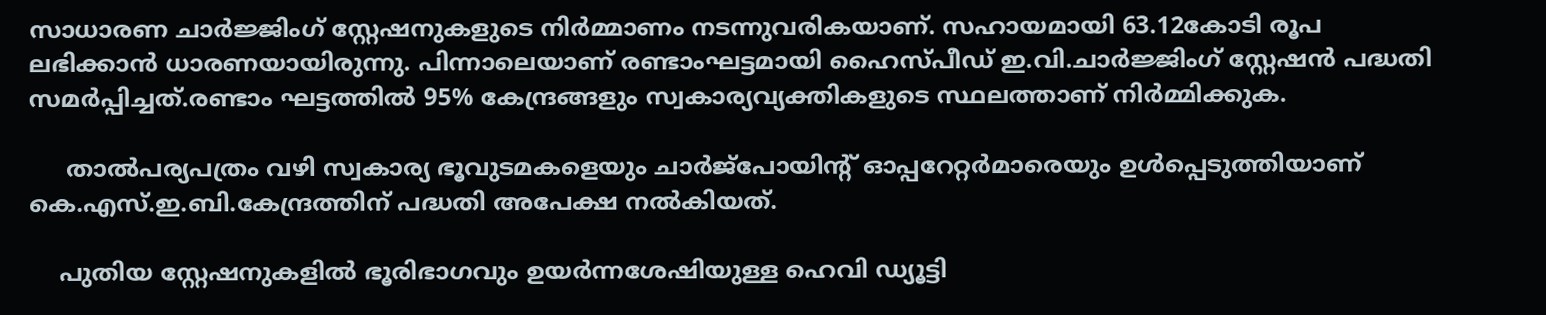സാധാരണ ചാര്‍ജ്ജിംഗ് സ്റ്റേഷനുകളുടെ നിര്‍മ്മാണം നടന്നുവരികയാണ്. സഹായമായി 63.12കോടി രൂപ ലഭിക്കാന്‍ ധാരണയായിരുന്നു. പിന്നാലെയാണ് രണ്ടാംഘട്ടമായി ഹൈസ്പീഡ് ഇ.വി.ചാര്‍ജ്ജിംഗ് സ്റ്റേഷന്‍ പദ്ധതി സമര്‍പ്പിച്ചത്.രണ്ടാം ഘട്ടത്തില്‍ 95% കേന്ദ്രങ്ങളും സ്വകാര്യവ്യക്തികളുടെ സ്ഥലത്താണ് നിര്‍മ്മിക്കുക.

     താല്‍പര്യപത്രം വഴി സ്വകാര്യ ഭൂവുടമകളെയും ചാര്‍ജ്പോയിന്റ് ഓപ്പറേറ്റര്‍മാരെയും ഉള്‍പ്പെടുത്തിയാണ് കെ.എസ്.ഇ.ബി.കേന്ദ്രത്തിന് പദ്ധതി അപേക്ഷ നല്‍കിയത്.

    പുതിയ സ്റ്റേഷനുകളില്‍ ഭൂരിഭാഗവും ഉയര്‍ന്നശേഷിയുള്ള ഹെവി ഡ്യൂട്ടി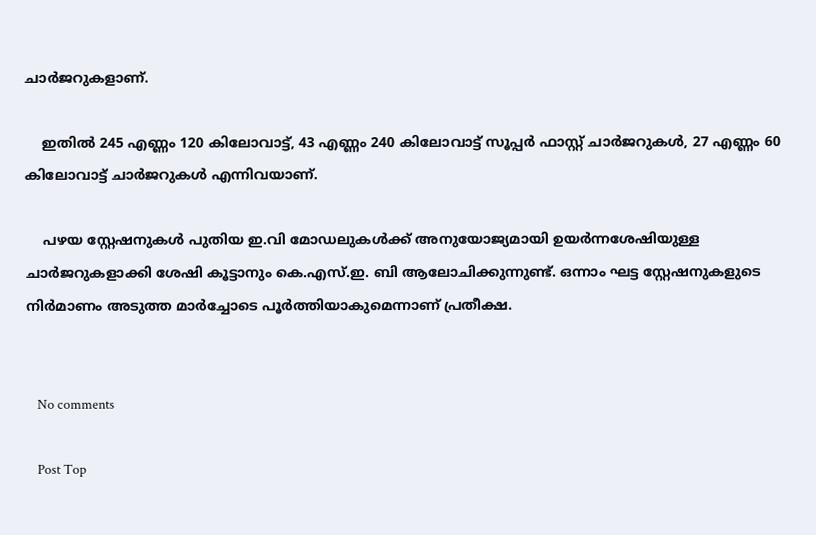ചാര്‍ജറുകളാണ്.

    ഇതില്‍ 245 എണ്ണം 120 കിലോവാട്ട്, 43 എണ്ണം 240 കിലോവാട്ട് സൂപ്പര്‍ ഫാസ്റ്റ് ചാര്‍ജറുകള്‍, 27 എണ്ണം 60 കിലോവാട്ട് ചാര്‍ജറുകള്‍ എന്നിവയാണ്.

    പഴയ സ്റ്റേഷനുകള്‍ പുതിയ ഇ.വി മോഡലുകള്‍ക്ക് അനുയോജ്യമായി ഉയര്‍ന്നശേഷിയുള്ള ചാര്‍ജറുകളാക്കി ശേഷി കൂട്ടാനും കെ.എസ്.ഇ. ബി ആലോചിക്കുന്നുണ്ട്. ഒന്നാം ഘട്ട സ്റ്റേഷനുകളുടെ നിര്‍മാണം അടുത്ത മാര്‍ച്ചോടെ പൂര്‍ത്തിയാകുമെന്നാണ് പ്രതീക്ഷ.


    No comments

    Post Top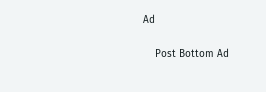Ad

    Post Bottom Ad